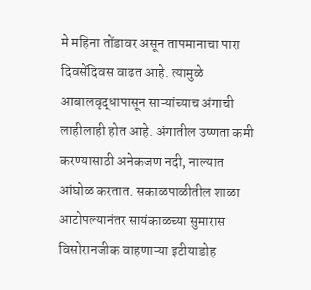मे महिना तोंडावर असून तापमानाचा पारा दिवसेंदिवस वाढत आहे. त्यामुळे आबालवृद्धापासून साऱ्यांच्याच अंगाची लाहीलाही होत आहे. अंगातील उष्णता कमी करण्यासाठी अनेकजण नदी, नाल्यात आंघोळ करतात. सकाळपाळीतील शाळा आटोपल्यानंतर सायंकाळच्या सुमारास विसोरानजीक वाहणाऱ्या इटीयाडोह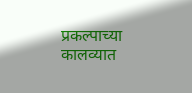प्रकल्पाच्या कालव्यात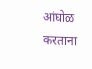आंघोळ करताना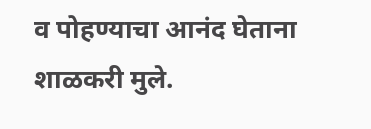व पोहण्याचा आनंद घेताना शाळकरी मुले.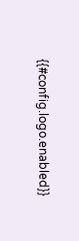{{#config.logo.enabled}}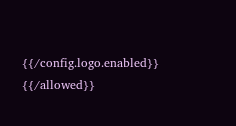{{/config.logo.enabled}}
{{/allowed}}